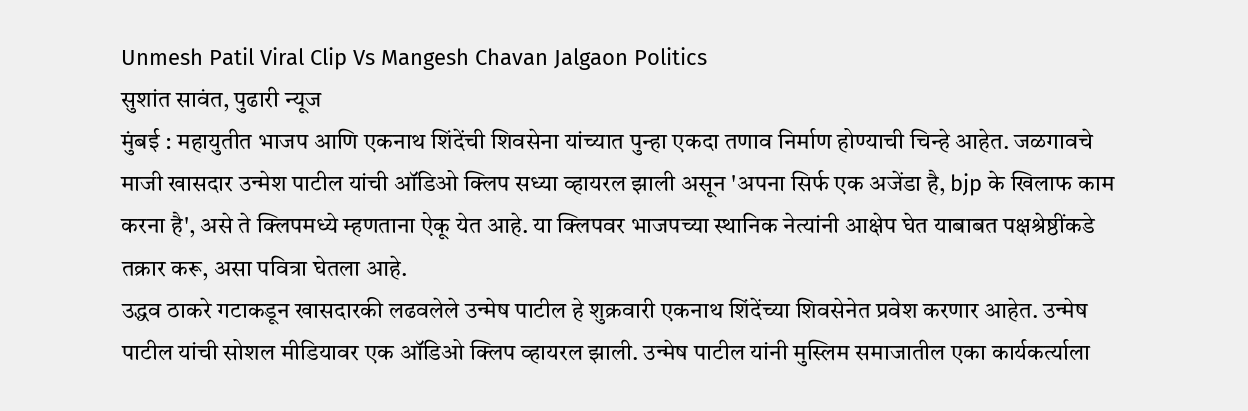Unmesh Patil Viral Clip Vs Mangesh Chavan Jalgaon Politics
सुशांत सावंत, पुढारी न्यूज
मुंबई : महायुतीत भाजप आणि एकनाथ शिंदेंची शिवसेना यांच्यात पुन्हा एकदा तणाव निर्माण होण्याची चिन्हे आहेत. जळगावचे माजी खासदार उन्मेश पाटील यांची ऑडिओ क्लिप सध्या व्हायरल झाली असून 'अपना सिर्फ एक अजेंडा है, bjp के खिलाफ काम करना है', असे ते क्लिपमध्ये म्हणताना ऐकू येत आहे. या क्लिपवर भाजपच्या स्थानिक नेत्यांनी आक्षेप घेत याबाबत पक्षश्रेष्ठींकडे तक्रार करू, असा पवित्रा घेतला आहे.
उद्धव ठाकरे गटाकडून खासदारकी लढवलेले उन्मेष पाटील हे शुक्रवारी एकनाथ शिंदेंच्या शिवसेनेत प्रवेश करणार आहेत. उन्मेष पाटील यांची सोशल मीडियावर एक ऑडिओ क्लिप व्हायरल झाली. उन्मेष पाटील यांनी मुस्लिम समाजातील एका कार्यकर्त्याला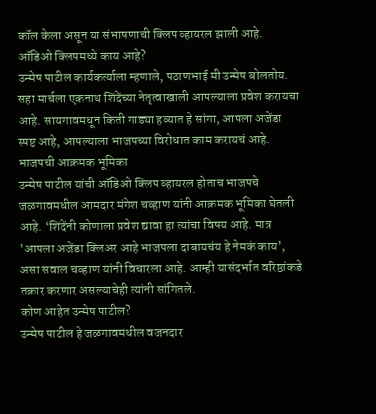कॉल केला असून या संभाषणाची क्लिप व्हायरल झाली आहे.
ऑडिओ क्लिपमध्ये काय आहे?
उन्मेष पाटील कार्यकर्त्याला म्हणाले, पठाणभाई मी उन्मेष बोलतोय. सहा मार्चला एकनाथ शिंदेंच्या नेतृत्वाखाली आपल्याला प्रवेश करायचा आहे. सायगावमधून किती गाड्या हव्यात हे सांगा, आपला अजेंडा स्पष्ट आहे, आपल्याला भाजपच्या विरोधात काम करायचं आहे.
भाजपची आक्रमक भूमिका
उन्मेष पाटील यांची ऑडिओ क्लिप व्हायरल होताच भाजपचे जळगावमधील आमदार मंगेश चव्हाण यांनी आक्रमक भूमिका घेतली आहे. ‘शिंदेंनी कोणाला प्रवेश द्यावा हा त्यांचा विषय आहे. मात्र 'आपला अजेंडा क्लिअर आहे भाजपला दाबायचंय हे नेमकं काय’, असा सवाल चव्हाण यांनी विचारला आहे. आम्ही यासंदर्भात वरिष्ठांकडे तक्रार करणार असल्याचेही त्यांनी सांगितले.
कोण आहेत उन्मेष पाटील?
उन्मेष पाटील हे जळगावमधील वजनदार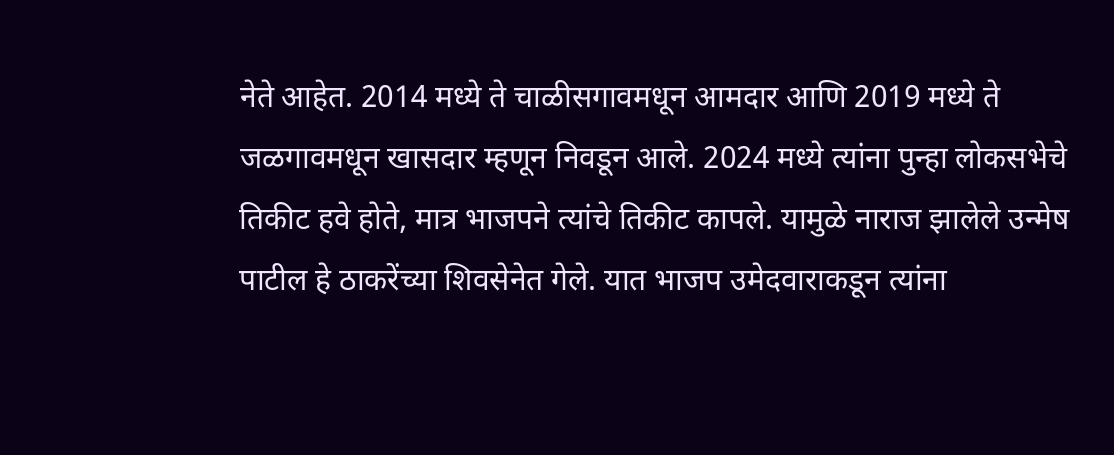नेते आहेत. 2014 मध्ये ते चाळीसगावमधून आमदार आणि 2019 मध्ये ते जळगावमधून खासदार म्हणून निवडून आले. 2024 मध्ये त्यांना पुन्हा लोकसभेचे तिकीट हवे होते, मात्र भाजपने त्यांचे तिकीट कापले. यामुळे नाराज झालेले उन्मेष पाटील हे ठाकरेंच्या शिवसेनेत गेले. यात भाजप उमेदवाराकडून त्यांना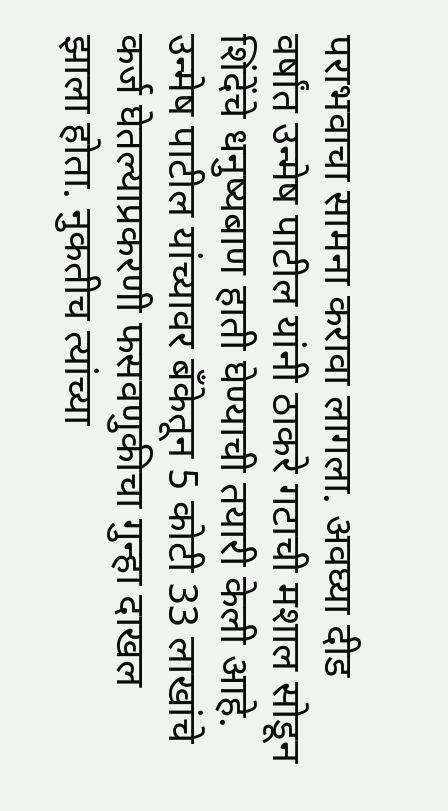पराभवाचा सामना करावा लागला. अवघ्या दीड वर्षांत उन्मेष पाटील यांनी ठाकरे गटाची मशाल सोडून शिंदेंचे धनुष्यबाण हाती घेण्याची तयारी केली आहे.
उन्मेष पाटील यांच्यावर बँकेतून 5 कोटी 33 लाखांचे कर्ज घेतल्याप्रकरणी फसवणुकीचा गुन्हा दाखल झाला होता. नुकतीच त्यांच्या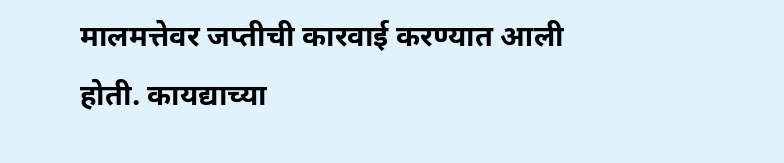मालमत्तेवर जप्तीची कारवाई करण्यात आली होती. कायद्याच्या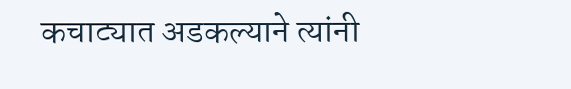कचाट्यात अडकल्याने त्यांनी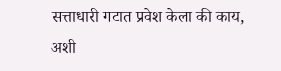सत्ताधारी गटात प्रवेश केला की काय, अशी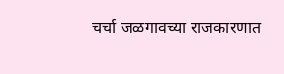चर्चा जळगावच्या राजकारणात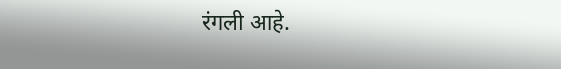रंगली आहे.